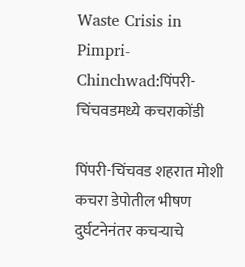Waste Crisis in Pimpri-Chinchwad:पिंपरी-चिंचवडमध्ये कचराकोंडी

पिंपरी-चिंचवड शहरात मोशी कचरा डेपोतील भीषण दुर्घटनेनंतर कचऱ्याचे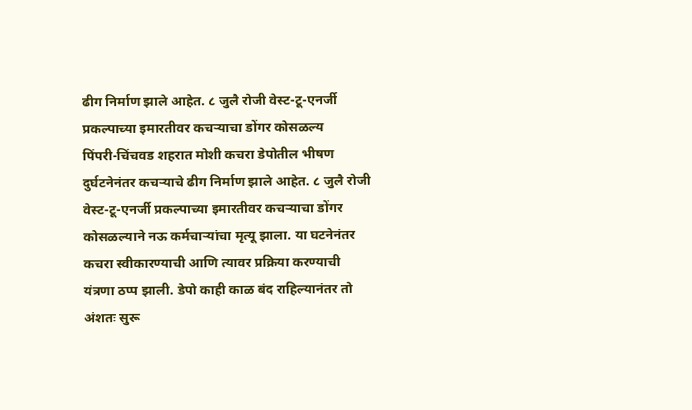ढीग निर्माण झाले आहेत. ८ जुलै रोजी वेस्ट-टू-एनर्जी प्रकल्पाच्या इमारतीवर कचऱ्याचा डोंगर कोसळल्य
पिंपरी-चिंचवड शहरात मोशी कचरा डेपोतील भीषण दुर्घटनेनंतर कचऱ्याचे ढीग निर्माण झाले आहेत. ८ जुलै रोजी वेस्ट-टू-एनर्जी प्रकल्पाच्या इमारतीवर कचऱ्याचा डोंगर कोसळल्याने नऊ कर्मचाऱ्यांचा मृत्यू झाला. या घटनेनंतर कचरा स्वीकारण्याची आणि त्यावर प्रक्रिया करण्याची यंत्रणा ठप्प झाली. डेपो काही काळ बंद राहिल्यानंतर तो अंशतः सुरू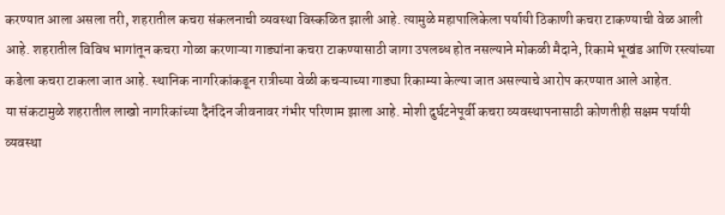करण्यात आला असला तरी, शहरातील कचरा संकलनाची व्यवस्था विस्कळित झाली आहे. त्यामुळे महापालिकेला पर्यायी ठिकाणी कचरा टाकण्याची वेळ आली आहे. शहरातील विविध भागांतून कचरा गोळा करणाऱ्या गाड्यांना कचरा टाकण्यासाठी जागा उपलब्ध होत नसल्याने मोकळी मैदाने, रिकामे भूखंड आणि रस्त्यांच्या कडेला कचरा टाकला जात आहे. स्थानिक नागरिकांकडून रात्रीच्या वेळी कचऱ्याच्या गाड्या रिकाम्या केल्या जात असल्याचे आरोप करण्यात आले आहेत.
या संकटामुळे शहरातील लाखो नागरिकांच्या दैनंदिन जीवनावर गंभीर परिणाम झाला आहे. मोशी दुर्घटनेपूर्वी कचरा व्यवस्थापनासाठी कोणतीही सक्षम पर्यायी व्यवस्था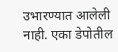उभारण्यात आलेली नाही. एका डेपोतील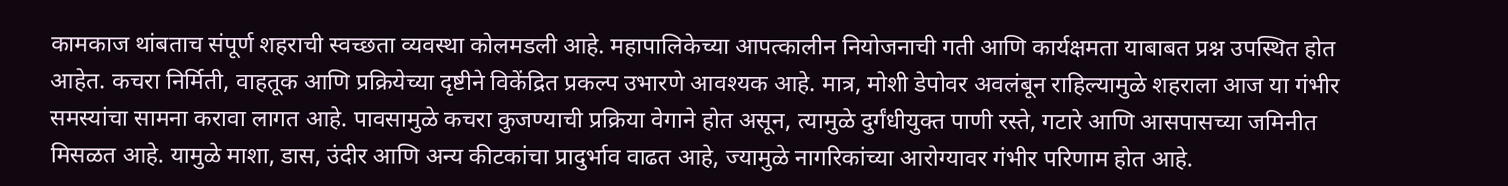कामकाज थांबताच संपूर्ण शहराची स्वच्छता व्यवस्था कोलमडली आहे. महापालिकेच्या आपत्कालीन नियोजनाची गती आणि कार्यक्षमता याबाबत प्रश्न उपस्थित होत आहेत. कचरा निर्मिती, वाहतूक आणि प्रक्रियेच्या दृष्टीने विकेंद्रित प्रकल्प उभारणे आवश्यक आहे. मात्र, मोशी डेपोवर अवलंबून राहिल्यामुळे शहराला आज या गंभीर समस्यांचा सामना करावा लागत आहे. पावसामुळे कचरा कुजण्याची प्रक्रिया वेगाने होत असून, त्यामुळे दुर्गंधीयुक्त पाणी रस्ते, गटारे आणि आसपासच्या जमिनीत मिसळत आहे. यामुळे माशा, डास, उंदीर आणि अन्य कीटकांचा प्रादुर्भाव वाढत आहे, ज्यामुळे नागरिकांच्या आरोग्यावर गंभीर परिणाम होत आहे.